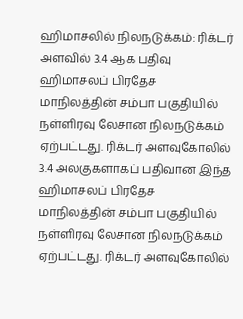ஹிமாசலில் நிலநடுக்கம்: ரிக்டர் அளவில் 3.4 ஆக பதிவு
ஹிமாசலப் பிரதேச மாநிலத்தின் சம்பா பகுதியில் நள்ளிரவு லேசான நிலநடுக்கம் ஏற்பட்டது. ரிக்டர் அளவுகோலில் 3.4 அலகுகளாகப் பதிவான இந்த
ஹிமாசலப் பிரதேச மாநிலத்தின் சம்பா பகுதியில் நள்ளிரவு லேசான நிலநடுக்கம் ஏற்பட்டது. ரிக்டர் அளவுகோலில்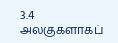3.4 அலகுகளாகப்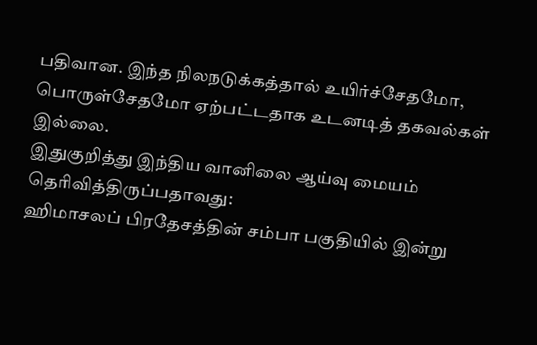பதிவான. இந்த நிலநடுக்கத்தால் உயிர்ச்சேதமோ, பொருள்சேதமோ ஏற்பட்டதாக உடனடித் தகவல்கள் இல்லை.
இதுகுறித்து இந்திய வானிலை ஆய்வு மையம் தெரிவித்திருப்பதாவது:
ஹிமாசலப் பிரதேசத்தின் சம்பா பகுதியில் இன்று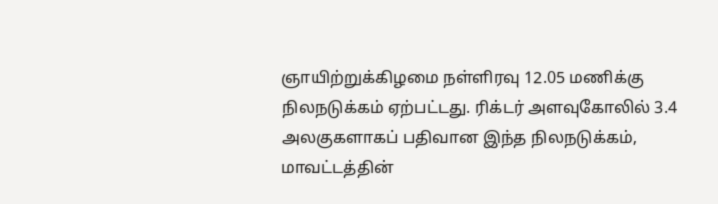ஞாயிற்றுக்கிழமை நள்ளிரவு 12.05 மணிக்கு நிலநடுக்கம் ஏற்பட்டது. ரிக்டர் அளவுகோலில் 3.4 அலகுகளாகப் பதிவான இந்த நிலநடுக்கம், மாவட்டத்தின்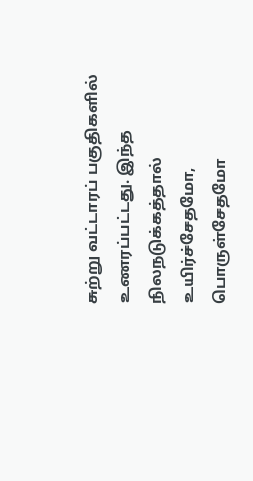சுற்று வட்டாரப் பகுதிகளில் உணரப்பட்டது. இந்த நிலநடுக்கத்தால் உயிர்ச்சேதமோ, பொருள்சேதமோ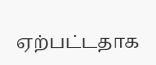ஏற்பட்டதாக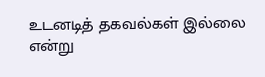உடனடித் தகவல்கள் இல்லை என்று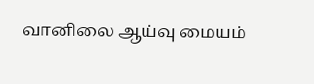வானிலை ஆய்வு மையம்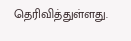தெரிவித்துள்ளது.